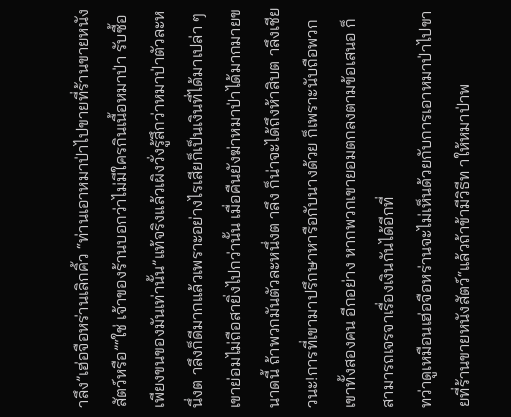าลึง”เฮ่อจือหร่านเลิกคิ้ว “ท่านเอาหมาป่าไปขายที่ร้านขายหนังสัตว์หรือ”“ใช่ เจ้าของร้านบอกว่าไม่มีใครกินเนื้อหมาป่า รับซื้อเพียงขนของมันเท่านั้น”แท้จริงแล้วเผิงวั่งรู้สึกว่าหมาป่าตัวละหนึ่งต าลึงก็ดีมากแล้วเพราะอย่างไรเสียก็เป็นเงินที่ได้มาเปล่า ๆ เขาย่อมไม่ถือสายิ่งไปกว่านั้น เมื่อคืนยังฆ่าหมาป่าได้มากมายขนาดนี้ ถ้าพวกมันตัวละหนึ่งต าลึง ก็น่าจะได้ถึงห้าสิบต าลึงเชียวนะ!การที่เขามาปรึกษาหารือกับนางด้วย ก็เพราะนับถือพวกเขาทั้งสองคน อีกอย่าง หากพวกเขายอมตกลงตามข้อเสนอ ก็สามารถเจรจาเรื่องเงินกันได้อีกที่
ทว่าดูเหมือนเฮ่อจือหร่านจะไม่เห็นด้วยกับการเอาหมาป่าไปขายที่ร้านขายหนังสัตว์“แล้วถ้าข้ามีวิธีท าให้หมาป่าพ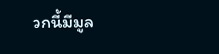วกนี้มีมูล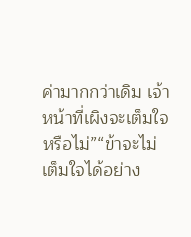ค่ามากกว่าเดิม เจ้าหน้าที่เผิงจะเต็มใจหรือไม่”“ข้าจะไม่เต็มใจได้อย่าง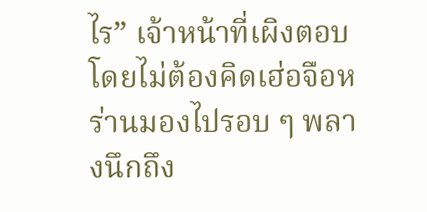ไร” เจ้าหน้าที่เผิงตอบโดยไม่ต้องคิดเฮ่อจือหร่านมองไปรอบ ๆ พลางนึกถึง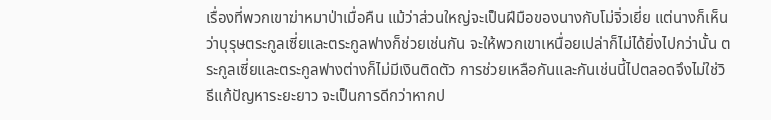เรื่องที่พวกเขาฆ่าหมาป่าเมื่อคืน แม้ว่าส่วนใหญ่จะเป็นฝีมือของนางกับโม่จิ่วเยี่ย แต่นางก็เห็นว่าบุรุษตระกูลเซี่ยและตระกูลฟางก็ช่วยเช่นกัน จะให้พวกเขาเหนื่อยเปล่าก็ไม่ได้ยิ่งไปกว่านั้น ตระกูลเซี่ยและตระกูลฟางต่างก็ไม่มีเงินติดตัว การช่วยเหลือกันและกันเช่นนี้ไปตลอดจึงไม่ใช่วิธีแก้ปัญหาระยะยาว จะเป็นการดีกว่าหากป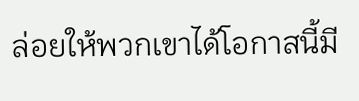ล่อยให้พวกเขาได้โอกาสนี้มี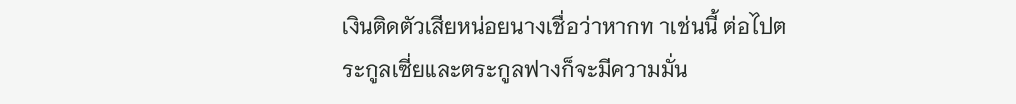เงินติดตัวเสียหน่อยนางเชื่อว่าหากท าเช่นนี้ ต่อไปตระกูลเซี่ยและตระกูลฟางก็จะมีความมั่น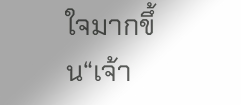ใจมากขึ้น“เจ้า